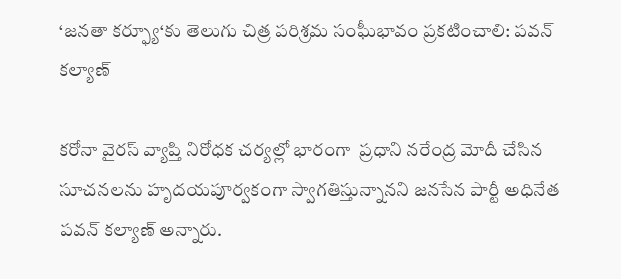‘జనతా కర్ఫ్యూ‘కు తెలుగు చిత్ర పరిశ్రమ సంఘీభావం ప్రకటించాలి: పవన్ కల్యాణ్

కరోనా వైరస్ వ్యాప్తి నిరోధక చర్యల్లో భారంగా  ప్రధాని నరేంద్ర మోదీ చేసిన సూచనలను హృదయపూర్వకంగా స్వాగతిస్తున్నానని జనసేన పార్టీ అధినేత పవన్ కల్యాణ్ అన్నారు.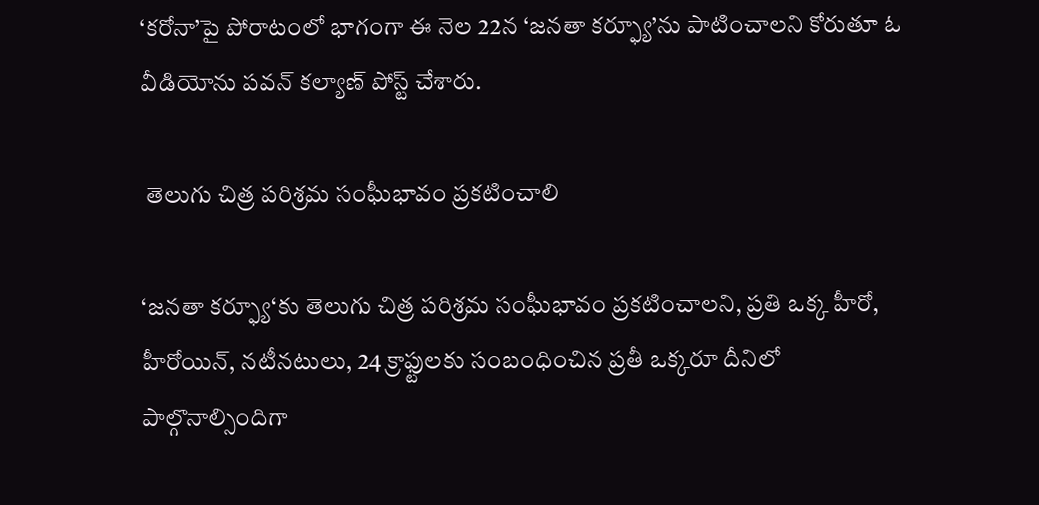‘కరోనా’పై పోరాటంలో భాగంగా ఈ నెల 22న ‘జనతా కర్ఫ్యూ’ను పాటించాలని కోరుతూ ఓ వీడియోను పవన్ కల్యాణ్ పోస్ట్ చేశారు.

 తెలుగు చిత్ర పరిశ్రమ సంఘీభావం ప్రకటించాలి

‘జనతా కర్ఫ్యూ‘కు తెలుగు చిత్ర పరిశ్రమ సంఘీభావం ప్రకటించాలని, ప్రతి ఒక్క హీరో, హీరోయిన్, నటీనటులు, 24 క్రాఫ్టులకు సంబంధించిన ప్రతీ ఒక్కరూ దీనిలో పాల్గొనాల్సిందిగా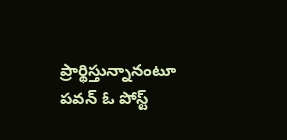ప్రార్థిస్తున్నానంటూ పవన్ ఓ పోస్ట్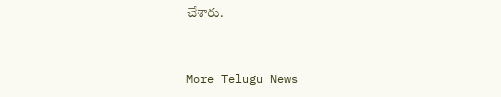చేశారు.


More Telugu News